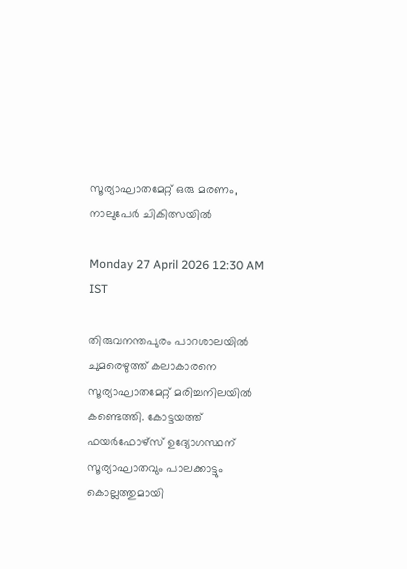സൂര്യാഘാതമേറ്റ് ഒരു മരണം, നാലുപേർ ചികിത്സയിൽ

Monday 27 April 2026 12:30 AM IST

തിരുവനന്തപുരം പാറശാലയിൽ ചുമരെഴുത്ത് കലാകാരനെ സൂര്യാഘാതമേറ്റ് മരിച്ചനിലയിൽ കണ്ടെത്തി. കോട്ടയത്ത് ഫയർഫോഴ്സ് ഉദ്യോഗസ്ഥന് സൂര്യാഘാതവും പാലക്കാട്ടും കൊല്ലത്തുമായി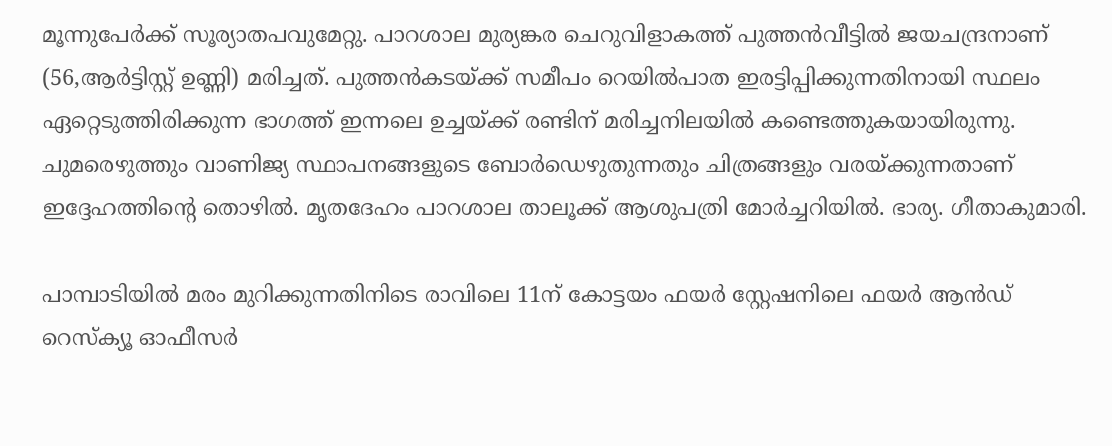മൂന്നുപേർക്ക് സൂര്യാതപവുമേറ്റു. പാറശാല മുര്യങ്കര ചെറുവിളാകത്ത് പുത്തൻവീട്ടിൽ ജയചന്ദ്രനാണ് (56,ആർട്ടിസ്റ്റ് ഉണ്ണി) മരിച്ചത്. പുത്തൻകടയ്ക്ക് സമീപം റെയിൽപാത ഇരട്ടിപ്പിക്കുന്നതിനായി സ്ഥലം ഏറ്റെടുത്തിരിക്കുന്ന ഭാഗത്ത് ഇന്നലെ ഉച്ചയ്ക്ക് രണ്ടിന് മരിച്ചനിലയിൽ കണ്ടെത്തുകയായിരുന്നു. ചുമരെഴുത്തും വാണിജ്യ സ്ഥാപനങ്ങളുടെ ബോർഡെഴുതുന്നതും ചിത്രങ്ങളും വരയ്ക്കുന്നതാണ് ഇദ്ദേഹത്തിന്റെ തൊഴിൽ. മൃതദേഹം പാറശാല താലൂക്ക് ആശുപത്രി മോർച്ചറിയിൽ. ഭാര്യ. ഗീതാകുമാരി.

പാമ്പാടിയിൽ മരം മുറിക്കുന്നതിനിടെ രാവിലെ 11ന് കോട്ടയം ഫയർ സ്റ്റേഷനിലെ ഫയർ ആൻഡ് റെസ്‌ക്യൂ ഓഫീസർ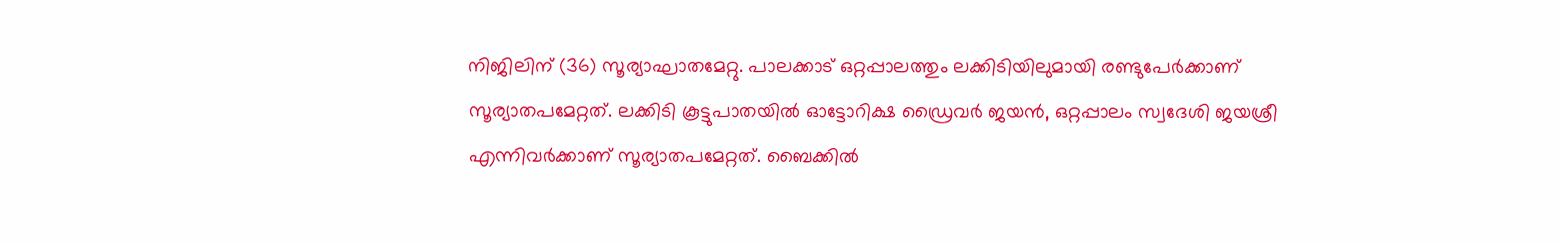നിജിലിന് (36) സൂര്യാഘാതമേറ്റു. പാലക്കാട് ഒറ്റപ്പാലത്തും ലക്കിടിയിലുമായി രണ്ടുപേർക്കാണ് സൂര്യാതപമേറ്റത്. ലക്കിടി കൂട്ടുപാതയിൽ ഓട്ടോറിക്ഷ ഡ്രൈവർ ജയൻ, ഒറ്റപ്പാലം സ്വദേശി ജയശ്രീ എന്നിവർക്കാണ് സൂര്യാതപമേറ്റത്. ബൈക്കിൽ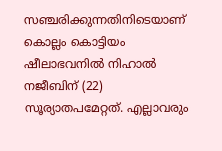സഞ്ചരിക്കുന്നതിനിടെയാണ് കൊല്ലം കൊട്ടിയം ഷീലാഭവനിൽ നിഹാൽ നജീബിന് (22) സൂര്യാതപമേറ്റത്. എല്ലാവരും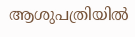ആശുപത്രിയിൽ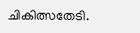ചികിത്സതേടി.